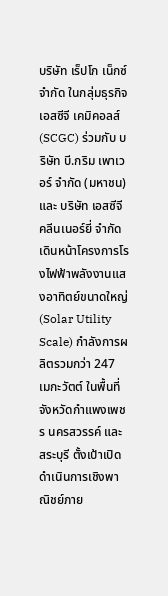บริษัท เร็ปโก เน็กซ์ จำกัด ในกลุ่มธุรกิจเอสซีจี เคมิคอลส์ (SCGC) ร่วมกับ บริษัท บี.กริม เพาเวอร์ จำกัด (มหาชน) และ บริษัท เอสซีจี คลีนเนอร์ยี่ จำกัด เดินหน้าโครงการโรงไฟฟ้าพลังงานแสงอาทิตย์ขนาดใหญ่ (Solar Utility Scale) กำลังการผลิตรวมกว่า 247 เมกะวัตต์ ในพื้นที่จังหวัดกำแพงเพชร นครสวรรค์ และสระบุรี ตั้งเป้าเปิดดำเนินการเชิงพาณิชย์ภาย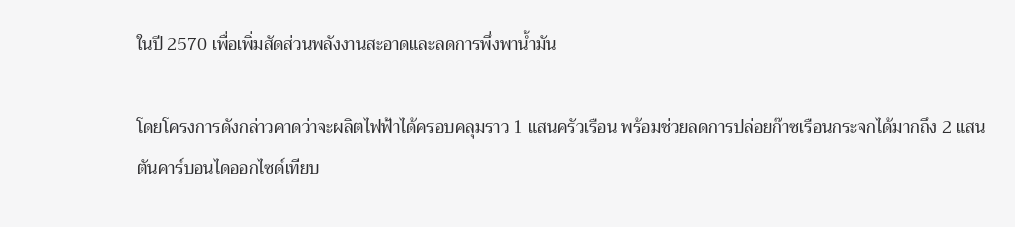ในปี 2570 เพื่อเพิ่มสัดส่วนพลังงานสะอาดและลดการพึ่งพาน้ำมัน

โดยโครงการดังกล่าวคาดว่าจะผลิตไฟฟ้าได้ครอบคลุมราว 1 แสนครัวเรือน พร้อมช่วยลดการปล่อยก๊าซเรือนกระจกได้มากถึง 2 แสนตันคาร์บอนไดออกไซด์เทียบ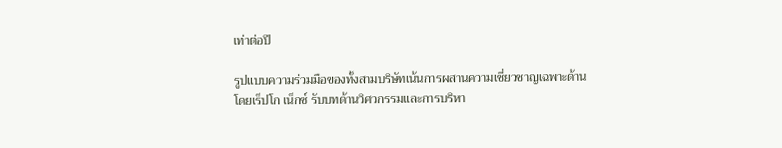เท่าต่อปี

รูปแบบความร่วมมือของทั้งสามบริษัทเน้นการผสานความเชี่ยวชาญเฉพาะด้าน โดยเร็ปโก เน็กซ์ รับบทด้านวิศวกรรมและการบริหา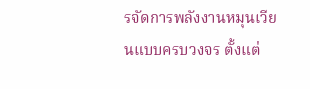รจัดการพลังงานหมุนเวียนแบบครบวงจร ตั้งแต่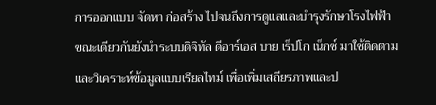การออกแบบ จัดหา ก่อสร้าง ไปจนถึงการดูแลและบำรุงรักษาโรงไฟฟ้า ขณะเดียวกันยังนำระบบดิจิทัล ดีอาร์เอส บาย เร็ปโก เน็กซ์ มาใช้ติดตามและวิเคราะห์ข้อมูลแบบเรียลไทม์ เพื่อเพิ่มเสถียรภาพและป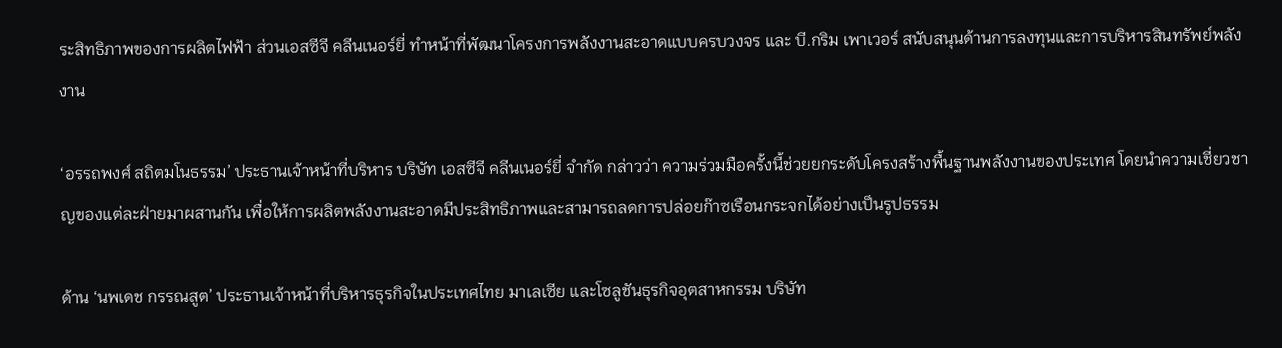ระสิทธิภาพของการผลิตไฟฟ้า ส่วนเอสซีจี คลีนเนอร์ยี่ ทำหน้าที่พัฒนาโครงการพลังงานสะอาดแบบครบวงจร และ บี.กริม เพาเวอร์ สนับสนุนด้านการลงทุนและการบริหารสินทรัพย์พลังงาน

‘อรรถพงศ์ สถิตมโนธรรม’ ประธานเจ้าหน้าที่บริหาร บริษัท เอสซีจี คลีนเนอร์ยี่ จำกัด กล่าวว่า ความร่วมมือครั้งนี้ช่วยยกระดับโครงสร้างพื้นฐานพลังงานของประเทศ โดยนำความเชี่ยวชาญของแต่ละฝ่ายมาผสานกัน เพื่อให้การผลิตพลังงานสะอาดมีประสิทธิภาพและสามารถลดการปล่อยก๊าซเรือนกระจกได้อย่างเป็นรูปธรรม

ด้าน ‘นพเดช กรรณสูต’ ประธานเจ้าหน้าที่บริหารธุรกิจในประเทศไทย มาเลเซีย และโซลูชันธุรกิจอุตสาหกรรม บริษัท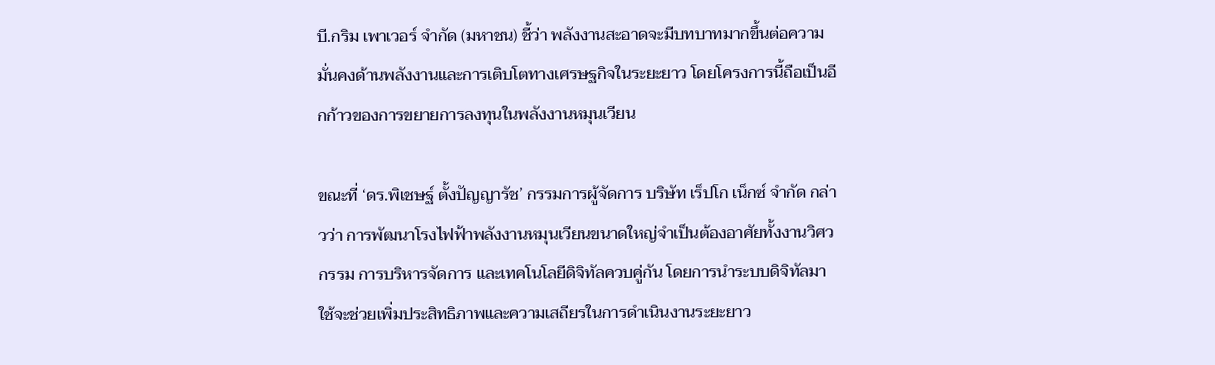บี.กริม เพาเวอร์ จำกัด (มหาชน) ชี้ว่า พลังงานสะอาดจะมีบทบาทมากขึ้นต่อความมั่นคงด้านพลังงานและการเติบโตทางเศรษฐกิจในระยะยาว โดยโครงการนี้ถือเป็นอีกก้าวของการขยายการลงทุนในพลังงานหมุนเวียน

ขณะที่ ‘ดร.พิเชษฐ์ ตั้งปัญญารัช’ กรรมการผู้จัดการ บริษัท เร็ปโก เน็กซ์ จำกัด กล่าวว่า การพัฒนาโรงไฟฟ้าพลังงานหมุนเวียนขนาดใหญ่จำเป็นต้องอาศัยทั้งงานวิศวกรรม การบริหารจัดการ และเทคโนโลยีดิจิทัลควบคู่กัน โดยการนำระบบดิจิทัลมาใช้จะช่วยเพิ่มประสิทธิภาพและความเสถียรในการดำเนินงานระยะยาว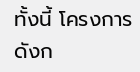ทั้งนี้ โครงการดังก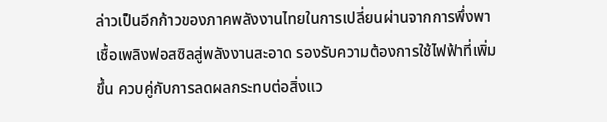ล่าวเป็นอีกก้าวของภาคพลังงานไทยในการเปลี่ยนผ่านจากการพึ่งพาเชื้อเพลิงฟอสซิลสู่พลังงานสะอาด รองรับความต้องการใช้ไฟฟ้าที่เพิ่มขึ้น ควบคู่กับการลดผลกระทบต่อสิ่งแว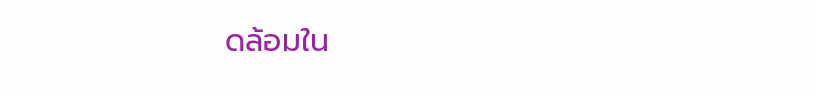ดล้อมใน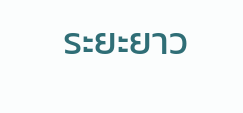ระยะยาว